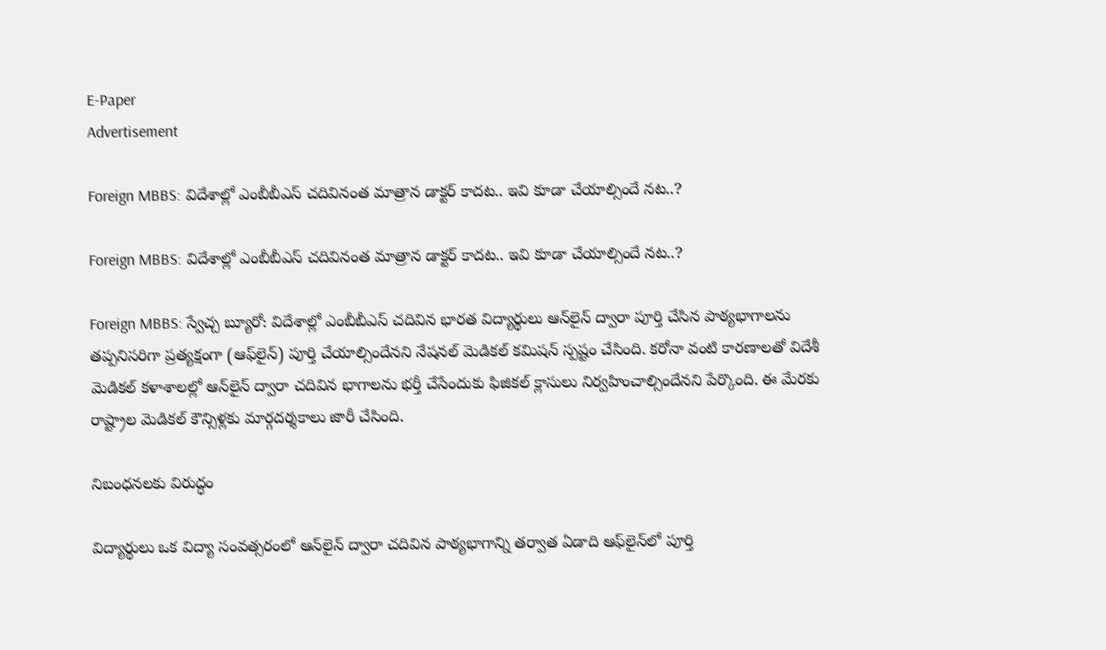E-Paper
Advertisement

Foreign MBBS: విదేశాల్లో ఎంబీబీఎస్‌ చదివినంత మాత్రాన డాక్టర్ కాదట.. ఇవి కూడా చేయాల్సిందే నట..?

Foreign MBBS: విదేశాల్లో ఎంబీబీఎస్‌ చదివినంత మాత్రాన డాక్టర్ కాదట.. ఇవి కూడా చేయాల్సిందే నట..?

Foreign MBBS: స్వేచ్చ బ్యూరో: విదేశాల్లో ఎంబీబీఎస్ చదివిన భారత విద్యార్థులు ఆన్‌లైన్ ద్వారా పూర్తి చేసిన పాఠ్యభాగాలను తప్పనిసరిగా ప్రత్యక్షంగా (ఆఫ్‌లైన్) పూర్తి చేయాల్సిందేనని నేషనల్ మెడికల్ కమిషన్ స్పష్టం చేసింది. కరోనా వంటి కారణాలతో విదేశీ మెడికల్ కళాశాలల్లో ఆన్‌లైన్ ద్వారా చదివిన భాగాలను భర్తీ చేసేందుకు ఫిజికల్ క్లాసులు నిర్వహించాల్సిందేనని పేర్కొంది. ఈ మేరకు రాష్ట్రాల మెడికల్ కౌన్సిళ్లకు మార్గదర్శకాలు జారీ చేసింది.

నిబంధనలకు విరుద్ధం

విద్యార్థులు ఒక విద్యా సంవత్సరంలో ఆన్‌లైన్ ద్వారా చదివిన పాఠ్యభాగాన్ని తర్వాత ఏడాది ఆఫ్‌లైన్‌లో పూర్తి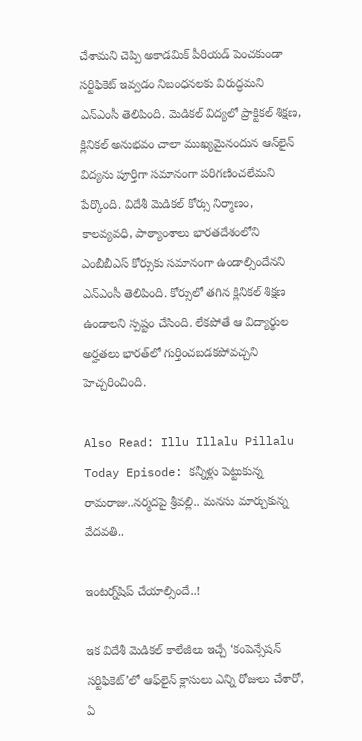చేశామని చెప్పి అకాడమిక్ పీరియడ్ పెంచకుండా సర్టిఫికెట్ ఇవ్వడం నిబంధనలకు విరుద్ధమని ఎన్‌ఎంసీ తెలిపింది. మెడికల్ విద్యలో ప్రాక్టికల్ శిక్షణ, క్లినికల్ అనుభవం చాలా ముఖ్యమైనందున ఆన్‌లైన్ విద్యను పూర్తిగా సమానంగా పరిగణించలేమని పేర్కొంది. విదేశీ మెడికల్ కోర్సు నిర్మాణం, కాలవ్యవధి, పాఠ్యాంశాలు భారతదేశంలోని ఎంబీబీఎస్ కోర్సుకు సమానంగా ఉండాల్సిందేనని ఎన్‌ఎంసీ తెలిపింది. కోర్సులో తగిన క్లినికల్ శిక్షణ ఉండాలని స్పష్టం చేసింది. లేకపోతే ఆ విద్యార్థుల అర్హతలు భారత్‌లో గుర్తించబడకపోవచ్చని హెచ్చరించింది.

Also Read: Illu Illalu Pillalu Today Episode: కన్నీళ్లు పెట్టుకున్న రామరాజు..నర్మదపై శ్రీవల్లి.. మనసు మార్చుకున్న వేదవతి..

ఇంటర్న్‌షిప్ చేయాల్సిందే..!

ఇక విదేశీ మెడికల్ కాలేజీలు ఇచ్చే ‘కంపెన్సేషన్ సర్టిఫికెట్’లో ఆఫ్‌లైన్ క్లాసులు ఎన్ని రోజులు చేశారో, ఏ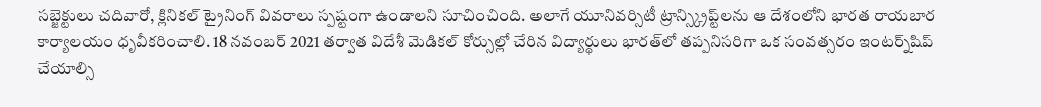సబ్జెక్టులు చదివారో, క్లినికల్ ట్రైనింగ్ వివరాలు స్పష్టంగా ఉండాలని సూచించింది. అలాగే యూనివర్సిటీ ట్రాన్స్క్రిప్ట్‌లను ఆ దేశంలోని భారత రాయబార కార్యాలయం ధృవీకరించాలి. 18 నవంబర్ 2021 తర్వాత విదేశీ మెడికల్ కోర్సుల్లో చేరిన విద్యార్థులు భారత్‌లో తప్పనిసరిగా ఒక సంవత్సరం ఇంటర్న్‌షిప్ చేయాల్సి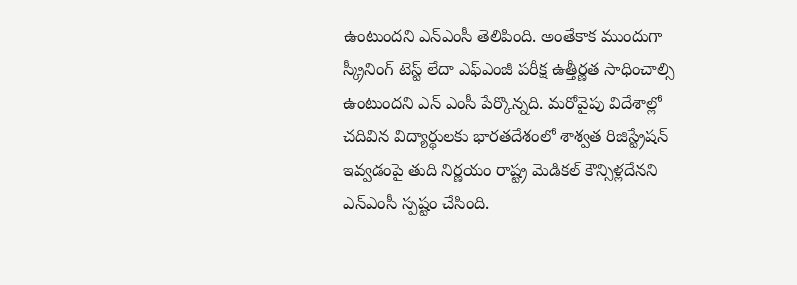ఉంటుందని ఎన్‌ఎంసీ తెలిపింది. అంతేకాక ముందుగా స్క్రీనింగ్ టెస్ట్ లేదా ఎఫ్‌ఎంజీ పరీక్ష ఉత్తీర్ణత సాధించాల్సి ఉంటుందని ఎన్ ఎంసీ పేర్కొన్నది. మరోవైపు విదేశాల్లో చదివిన విద్యార్థులకు భారతదేశంలో శాశ్వత రిజిస్ట్రేషన్ ఇవ్వడంపై తుది నిర్ణయం రాష్ట్ర మెడికల్ కౌన్సిళ్లదేనని ఎన్‌ఎంసీ స్పష్టం చేసింది.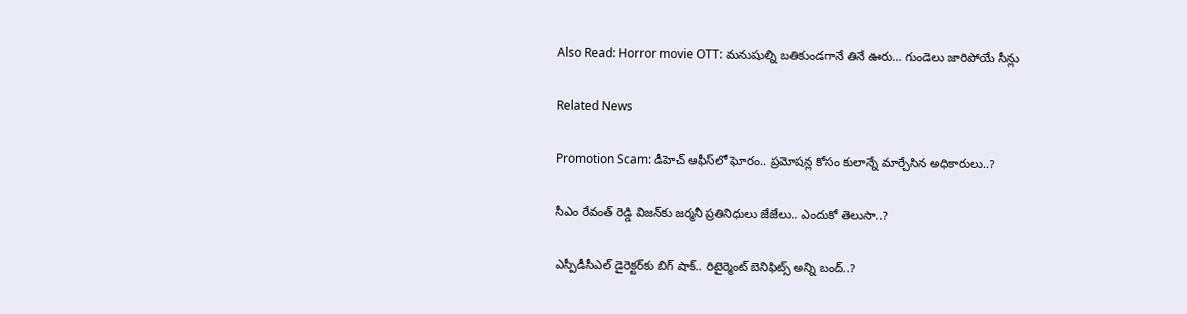Also Read: Horror movie OTT: మనుషుల్ని బతికుండగానే తినే ఊరు… గుండెలు జారిపోయే సీన్లు

Related News

Promotion Scam: డీహెచ్ ఆఫీస్‌లో ఘోరం.. ప్రమోషన్ల కోసం కులాన్నే మార్చేసిన అధికారులు..?

సీఎం రేవంత్ రెడ్డి విజన్‌కు జర్మనీ ప్రతినిధులు జేజేలు.. ఎందుకో తెలుసా..?

ఎస్పీడీసీఎల్ డైరెక్టర్‌కు బిగ్ షాక్.. రిటైర్మెంట్ బెనిఫిట్స్ అన్ని బంద్..?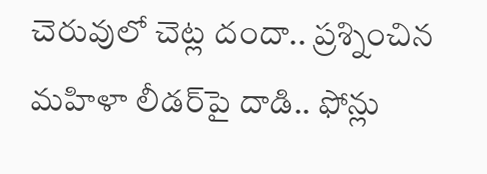చెరువులో చెట్ల దందా.. ప్రశ్నించిన మహిళా లీడర్‌పై దాడి.. ఫోన్లు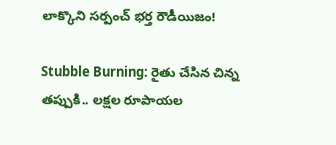లాక్కొని సర్పంచ్ భర్త రౌడీయిజం!

Stubble Burning: రైతు చేసిన చిన్న తప్పుకి.. లక్షల రూపాయల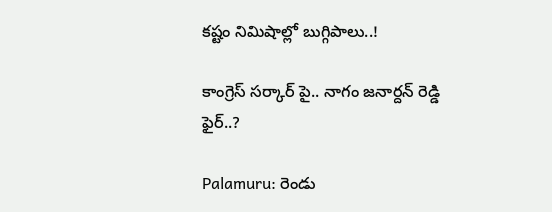కష్టం నిమిషాల్లో బుగ్గిపాలు..!

కాంగ్రెస్ సర్కార్‌ పై.. నాగం జనార్దన్ రెడ్డి ఫైర్..?

Palamuru: రెండు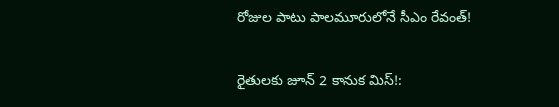రోజుల పాటు పాలమూరులోనే సీఎం రేవంత్!

రైతులకు జూన్ 2 కానుక మిస్!: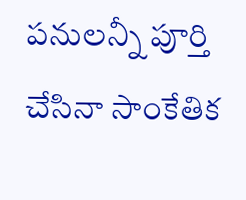పనులన్నీ పూర్తి చేసినా సాంకేతిక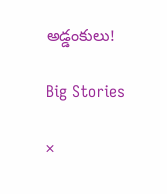అడ్డంకులు!

Big Stories

×